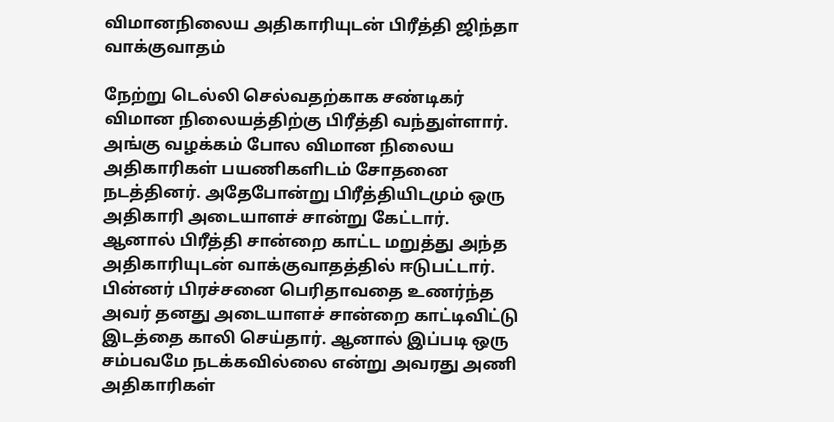விமானநிலைய அதிகாரியுடன் பிரீத்தி ஜிந்தா வாக்குவாதம்

நேற்று டெல்லி செல்வதற்காக சண்டிகர் விமான நிலையத்திற்கு பிரீத்தி வந்துள்ளார். அங்கு வழக்கம் போல விமான நிலைய அதிகாரிகள் பயணிகளிடம் சோதனை நடத்தினர். அதேபோன்று பிரீத்தியிடமும் ஒரு அதிகாரி அடையாளச் சான்று கேட்டார். ஆனால் பிரீத்தி சான்றை காட்ட மறுத்து அந்த அதிகாரியுடன் வாக்குவாதத்தில் ஈடுபட்டார்.
பின்னர் பிரச்சனை பெரிதாவதை உணர்ந்த அவர் தனது அடையாளச் சான்றை காட்டிவிட்டு இடத்தை காலி செய்தார். ஆனால் இப்படி ஒரு சம்பவமே நடக்கவில்லை என்று அவரது அணி அதிகாரிகள்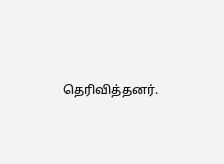தெரிவித்தனர்.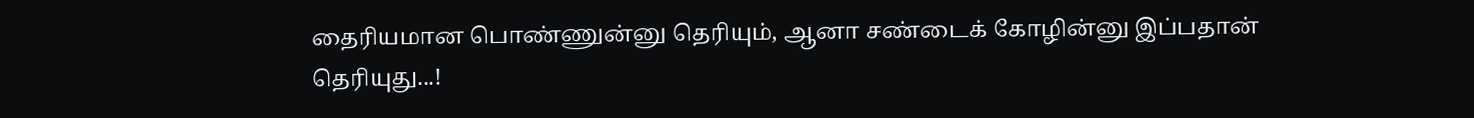தைரியமான பொண்ணுன்னு தெரியும், ஆனா சண்டைக் கோழின்னு இப்பதான் தெரியுது...!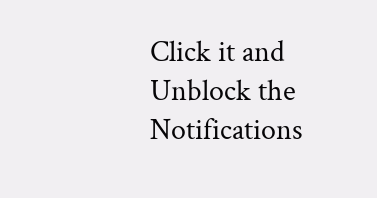Click it and Unblock the Notifications